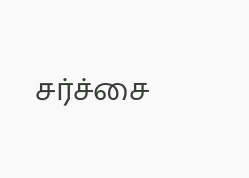சர்ச்சை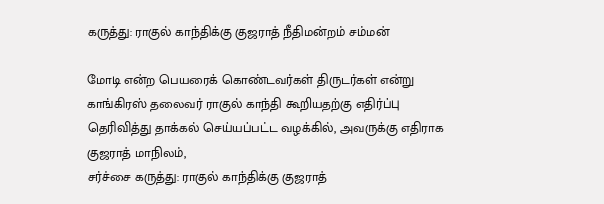கருத்து: ராகுல் காந்திக்கு குஜராத் நீதிமன்றம் சம்மன்

மோடி என்ற பெயரைக் கொண்டவர்கள் திருடர்கள் என்று காங்கிரஸ் தலைவர் ராகுல் காந்தி கூறியதற்கு எதிர்ப்பு தெரிவித்து தாக்கல் செய்யப்பட்ட வழக்கில், அவருக்கு எதிராக குஜராத் மாநிலம்,
சர்ச்சை கருத்து: ராகுல் காந்திக்கு குஜராத்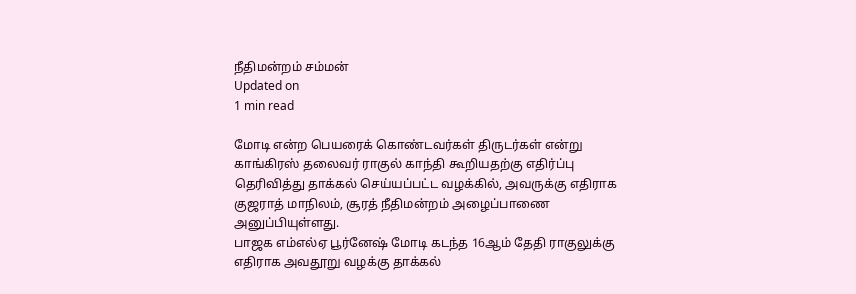நீதிமன்றம் சம்மன்
Updated on
1 min read

மோடி என்ற பெயரைக் கொண்டவர்கள் திருடர்கள் என்று காங்கிரஸ் தலைவர் ராகுல் காந்தி கூறியதற்கு எதிர்ப்பு தெரிவித்து தாக்கல் செய்யப்பட்ட வழக்கில், அவருக்கு எதிராக குஜராத் மாநிலம், சூரத் நீதிமன்றம் அழைப்பாணை அனுப்பியுள்ளது.
பாஜக எம்எல்ஏ பூர்னேஷ் மோடி கடந்த 16ஆம் தேதி ராகுலுக்கு எதிராக அவதூறு வழக்கு தாக்கல்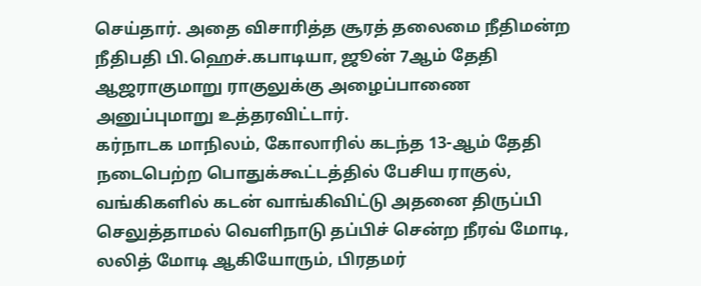செய்தார். அதை விசாரித்த சூரத் தலைமை நீதிமன்ற நீதிபதி பி.ஹெச்.கபாடியா, ஜூன் 7ஆம் தேதி ஆஜராகுமாறு ராகுலுக்கு அழைப்பாணை அனுப்புமாறு உத்தரவிட்டார்.
கர்நாடக மாநிலம், கோலாரில் கடந்த 13-ஆம் தேதி நடைபெற்ற பொதுக்கூட்டத்தில் பேசிய ராகுல், வங்கிகளில் கடன் வாங்கிவிட்டு அதனை திருப்பி செலுத்தாமல் வெளிநாடு தப்பிச் சென்ற நீரவ் மோடி, லலித் மோடி ஆகியோரும், பிரதமர்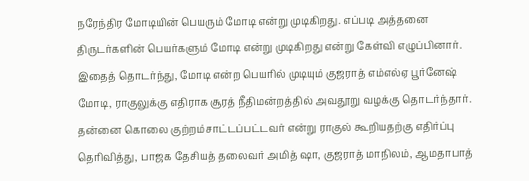நரேந்திர மோடியின் பெயரும் மோடி என்று முடிகிறது. எப்படி அத்தனை திருடர்களின் பெயர்களும் மோடி என்று முடிகிறது என்று கேள்வி எழுப்பினார்.
இதைத் தொடர்ந்து, மோடி என்ற பெயரில் முடியும் குஜராத் எம்எல்ஏ பூர்னேஷ் மோடி, ராகுலுக்கு எதிராக சூரத் நீதிமன்றத்தில் அவதூறு வழக்கு தொடர்ந்தார்.
தன்னை கொலை குற்றம்சாட்டப்பட்டவர் என்று ராகுல் கூறியதற்கு எதிர்ப்பு தெரிவித்து, பாஜக தேசியத் தலைவர் அமித் ஷா, குஜராத் மாநிலம், ஆமதாபாத்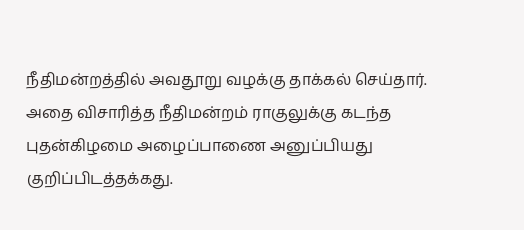நீதிமன்றத்தில் அவதூறு வழக்கு தாக்கல் செய்தார்.
அதை விசாரித்த நீதிமன்றம் ராகுலுக்கு கடந்த புதன்கிழமை அழைப்பாணை அனுப்பியது குறிப்பிடத்தக்கது.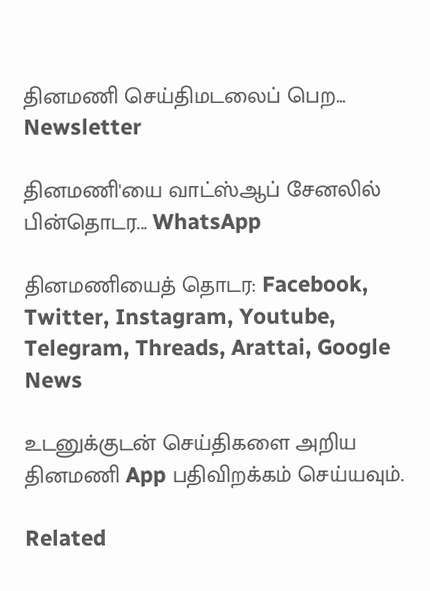தினமணி செய்திமடலைப் பெற... Newsletter

தினமணி'யை வாட்ஸ்ஆப் சேனலில் பின்தொடர... WhatsApp

தினமணியைத் தொடர: Facebook, Twitter, Instagram, Youtube, Telegram, Threads, Arattai, Google News

உடனுக்குடன் செய்திகளை அறிய தினமணி App பதிவிறக்கம் செய்யவும்.

Related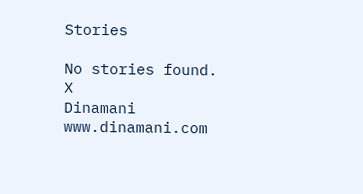Stories

No stories found.
X
Dinamani
www.dinamani.com